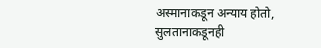अस्मानाकडून अन्याय होतो,
सुलतानाकडूनही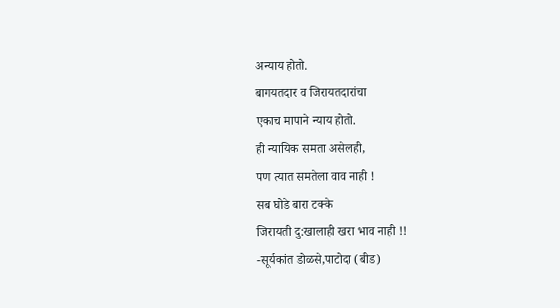अन्याय होतो.
बागयतदार व जिरायतदारांचा
एकाच मापाने न्याय होतो.
ही न्यायिक समता असेलही,
पण त्यात समतेला वाव नाही !
सब घोडे बारा टक्के
जिरायती दु:खालाही खरा भाव नाही !!
-सूर्यकांत डोळसे,पाटोदा (बीड)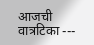आजची वात्रटिका ---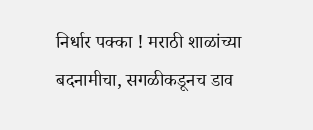निर्धार पक्का ! मराठी शाळांच्या बदनामीचा, सगळीकडूनच डाव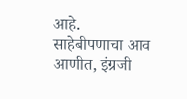आहे. साहेबीपणाचा आव आणीत, इंग्रजी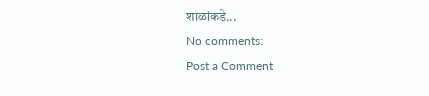शाळांकडे...
No comments:
Post a Comment